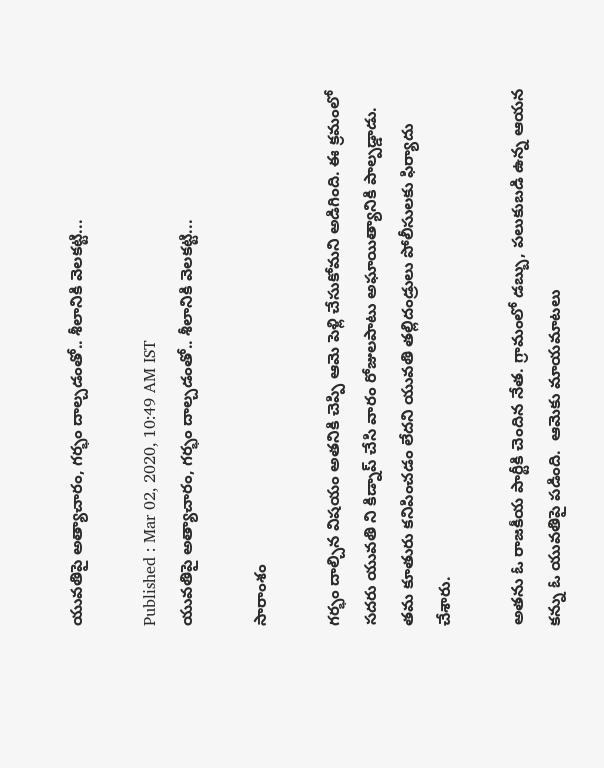యువతిపై అత్యాచారం, గర్భం దాల్చడంతో.. శీలానికి వెలకట్టి...

Published : Mar 02, 2020, 10:49 AM IST
యువతిపై అత్యాచారం, గర్భం దాల్చడంతో.. శీలానికి వెలకట్టి...

సారాంశం

గర్భం దాల్చిన విషయం అతనికి చెప్పి ఆమె పెళ్లి చేసుకోమని అడిగింది. ఈ క్రమంలో సదరు యువతి ని కిడ్నాప్ చేసి వారం రోజులపాటు అఘాయిత్యానికి పాల్పడ్డాడు. తమ కూతురు కనిపించడం లేదని యువతి తల్లిదండ్రులు పోలీసులకు ఫిర్యాదు చేశారు.

అతను ఓ రాజకీయ పార్టీకి చెందిన నేత. గ్రామంలో డబ్బు, పలుకుబడి ఉన్న ఆయన కన్ను ఓ యువతిపై పడింది.  ఆమెకు మాయమాటలు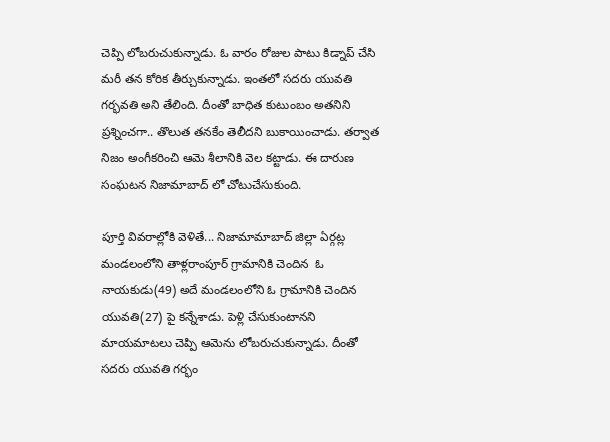చెప్పి లోబరుచుకున్నాడు. ఓ వారం రోజుల పాటు కిడ్నాప్ చేసి మరీ తన కోరిక తీర్చుకున్నాడు. ఇంతలో సదరు యువతి గర్భవతి అని తేలింది. దీంతో బాధిత కుటుంబం అతనిని ప్రశ్నించగా.. తొలుత తనకేం తెలీదని బుకాయించాడు. తర్వాత నిజం అంగీకరించి ఆమె శీలానికి వెల కట్టాడు. ఈ దారుణ సంఘటన నిజామాబాద్ లో చోటుచేసుకుంది.

పూర్తి వివరాల్లోకి వెళితే... నిజామామాబాద్ జిల్లా ఏర్గట్ల మండలంలోని తాళ్లరాంపూర్ గ్రామానికి చెందిన  ఓ నాయకుడు(49) అదే మండలంలోని ఓ గ్రామానికి చెందిన యువతి(27) పై కన్నేశాడు. పెళ్లి చేసుకుంటానని మాయమాటలు చెప్పి ఆమెను లోబరుచుకున్నాడు. దీంతో సదరు యువతి గర్భం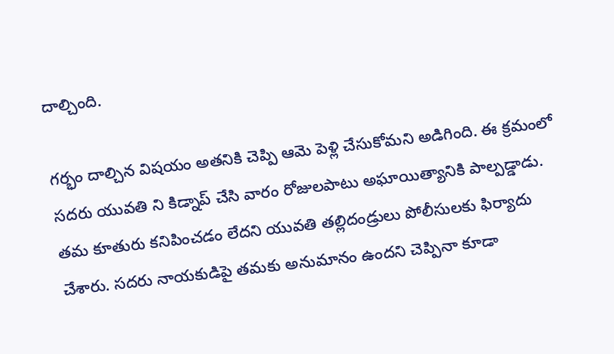దాల్చింది.

గర్భం దాల్చిన విషయం అతనికి చెప్పి ఆమె పెళ్లి చేసుకోమని అడిగింది. ఈ క్రమంలో సదరు యువతి ని కిడ్నాప్ చేసి వారం రోజులపాటు అఘాయిత్యానికి పాల్పడ్డాడు. తమ కూతురు కనిపించడం లేదని యువతి తల్లిదండ్రులు పోలీసులకు ఫిర్యాదు చేశారు. సదరు నాయకుడిపై తమకు అనుమానం ఉందని చెప్పినా కూడా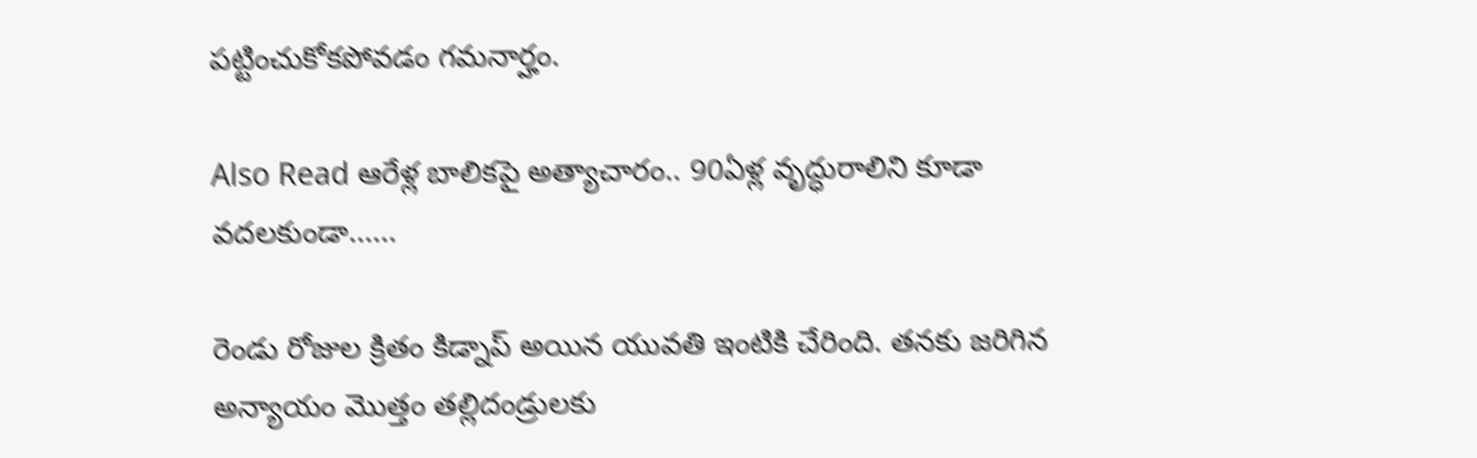పట్టించుకోకపోవడం గమనార్హం.

Also Read ఆరేళ్ల బాలికపై అత్యాచారం.. 90ఏళ్ల వృద్ధురాలిని కూడా వదలకుండా......

రెండు రోజుల క్రితం కిడ్నాప్ అయిన యువతి ఇంటికి చేరింది. తనకు జరిగిన అన్యాయం మొత్తం తల్లిదండ్రులకు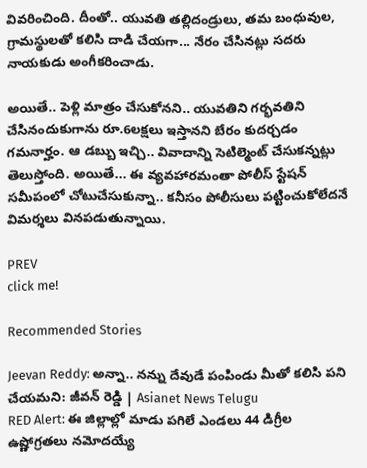వివరించింది. దీంతో.. యువతి తల్లిదండ్రులు, తమ బంధువుల, గ్రామస్థులతో కలిసి దాడి చేయగా... నేరం చేసినట్లు సదరు నాయకుడు అంగీకరించాడు.

అయితే.. పెళ్లి మాత్రం చేసుకోనని.. యువతిని గర్భవతిని చేసినందుకుగాను రూ.6లక్షలు ఇస్తానని బేరం కుదర్చడం గమనార్హం. ఆ డబ్బు ఇచ్చి.. వివాదాన్ని సెటిల్మెంట్ చేసుకన్నట్లు తెలుస్తోంది. అయితే... ఈ వ్యవహారమంతా పోలీస్ స్టేషన్ సమీపంలో చోటుచేసుకున్నా.. కనీసం పోలీసులు పట్టించుకోలేదనే విమర్శలు వినపడుతున్నాయి.

PREV
click me!

Recommended Stories

Jeevan Reddy: అన్నా.. నన్ను దేవుడే పంపిండు మీతో కలిసి పని చేయమని: జీవన్ రెడ్డి | Asianet News Telugu
RED Alert: ఈ జిల్లాల్లో మాడు పగిలే ఎండలు 44 డిగ్రీల ఉష్ణోగ్రతలు నమోదయ్యే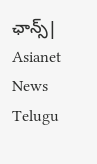ఛాన్స్| Asianet News Telugu